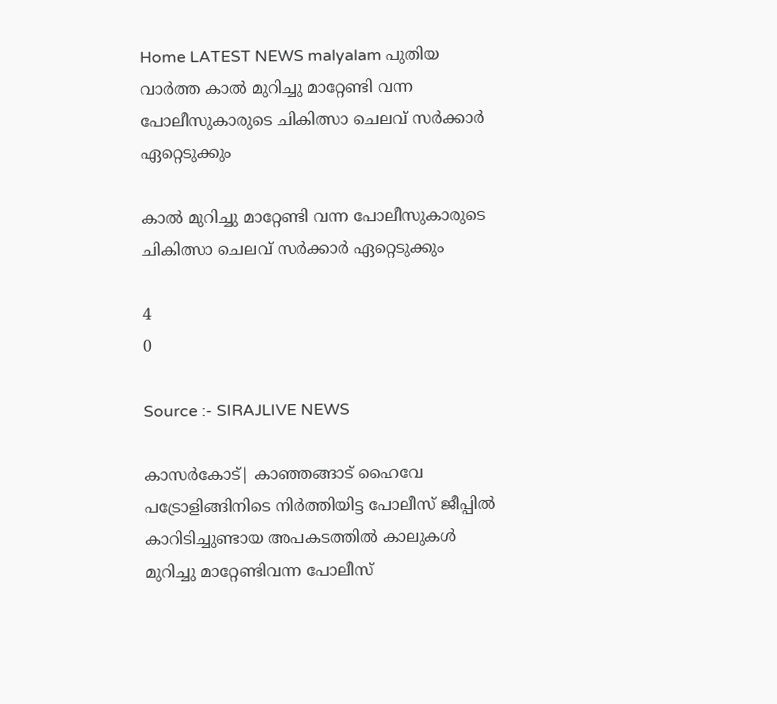Home LATEST NEWS malyalam പുതിയ വാർത്ത കാൽ മുറിച്ചു മാറ്റേണ്ടി വന്ന പോലീസുകാരുടെ ചികിത്സാ ചെലവ് സര്‍ക്കാര്‍ ഏറ്റെടുക്കും

കാൽ മുറിച്ചു മാറ്റേണ്ടി വന്ന പോലീസുകാരുടെ ചികിത്സാ ചെലവ് സര്‍ക്കാര്‍ ഏറ്റെടുക്കും

4
0

Source :- SIRAJLIVE NEWS

കാസര്‍കോട്| കാഞ്ഞങ്ങാട് ഹൈവേ പട്രോളിങ്ങിനിടെ നിര്‍ത്തിയിട്ട പോലീസ് ജീപ്പില്‍ കാറിടിച്ചുണ്ടായ അപകടത്തില്‍ കാലുകള്‍ മുറിച്ചു മാറ്റേണ്ടിവന്ന പോലീസ്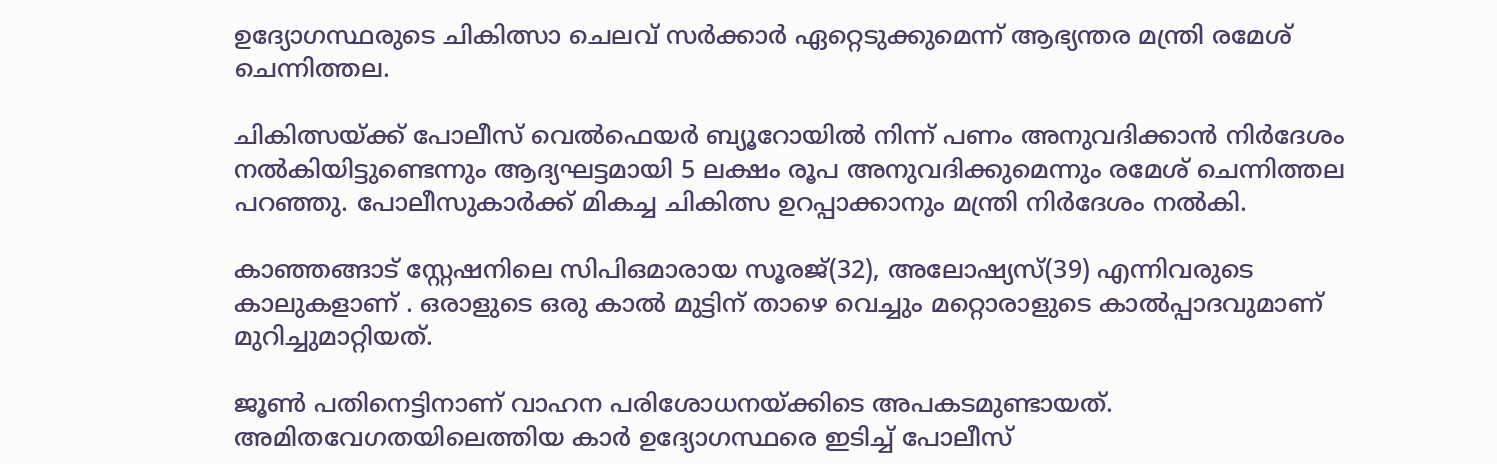ഉദ്യോഗസ്ഥരുടെ ചികിത്സാ ചെലവ് സര്‍ക്കാര്‍ ഏറ്റെടുക്കുമെന്ന് ആഭ്യന്തര മന്ത്രി രമേശ് ചെന്നിത്തല.

ചികിത്സയ്ക്ക് പോലീസ് വെല്‍ഫെയര്‍ ബ്യൂറോയില്‍ നിന്ന് പണം അനുവദിക്കാന്‍ നിര്‍ദേശം നല്‍കിയിട്ടുണ്ടെന്നും ആദ്യഘട്ടമായി 5 ലക്ഷം രൂപ അനുവദിക്കുമെന്നും രമേശ് ചെന്നിത്തല പറഞ്ഞു. പോലീസുകാര്‍ക്ക് മികച്ച ചികിത്സ ഉറപ്പാക്കാനും മന്ത്രി നിര്‍ദേശം നല്‍കി.

കാഞ്ഞങ്ങാട് സ്റ്റേഷനിലെ സിപിഒമാരായ സൂരജ്(32), അലോഷ്യസ്(39) എന്നിവരുടെ കാലുകളാണ് . ഒരാളുടെ ഒരു കാല്‍ മുട്ടിന് താഴെ വെച്ചും മറ്റൊരാളുടെ കാല്‍പ്പാദവുമാണ് മുറിച്ചുമാറ്റിയത്.

ജൂണ്‍ പതിനെട്ടിനാണ് വാഹന പരിശോധനയ്ക്കിടെ അപകടമുണ്ടായത്. അമിതവേഗതയിലെത്തിയ കാര്‍ ഉദ്യോഗസ്ഥരെ ഇടിച്ച് പോലീസ്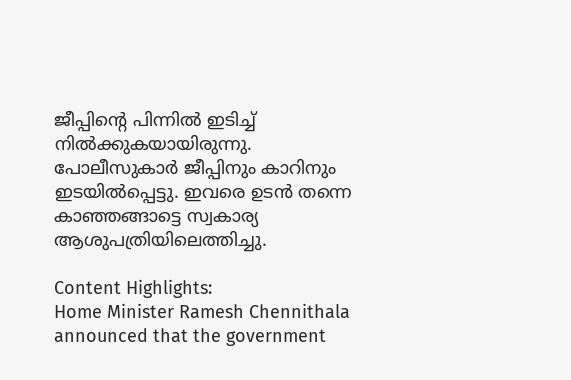ജീപ്പിന്റെ പിന്നില്‍ ഇടിച്ച് നില്‍ക്കുകയായിരുന്നു. പോലീസുകാര്‍ ജീപ്പിനും കാറിനും ഇടയില്‍പ്പെട്ടു. ഇവരെ ഉടന്‍ തന്നെ കാഞ്ഞങ്ങാട്ടെ സ്വകാര്യ ആശുപത്രിയിലെത്തിച്ചു.

Content Highlights:
Home Minister Ramesh Chennithala announced that the government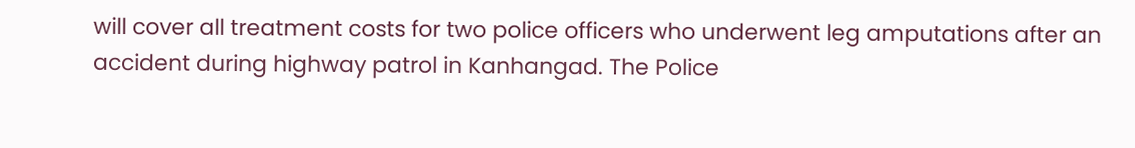will cover all treatment costs for two police officers who underwent leg amputations after an accident during highway patrol in Kanhangad. The Police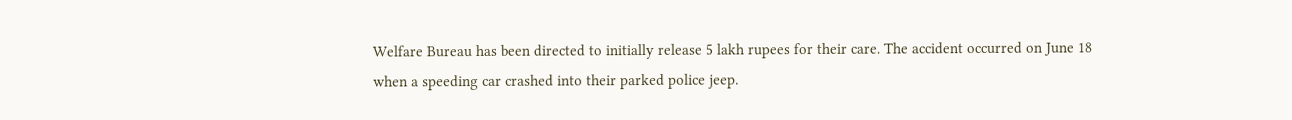Welfare Bureau has been directed to initially release 5 lakh rupees for their care. The accident occurred on June 18 when a speeding car crashed into their parked police jeep.